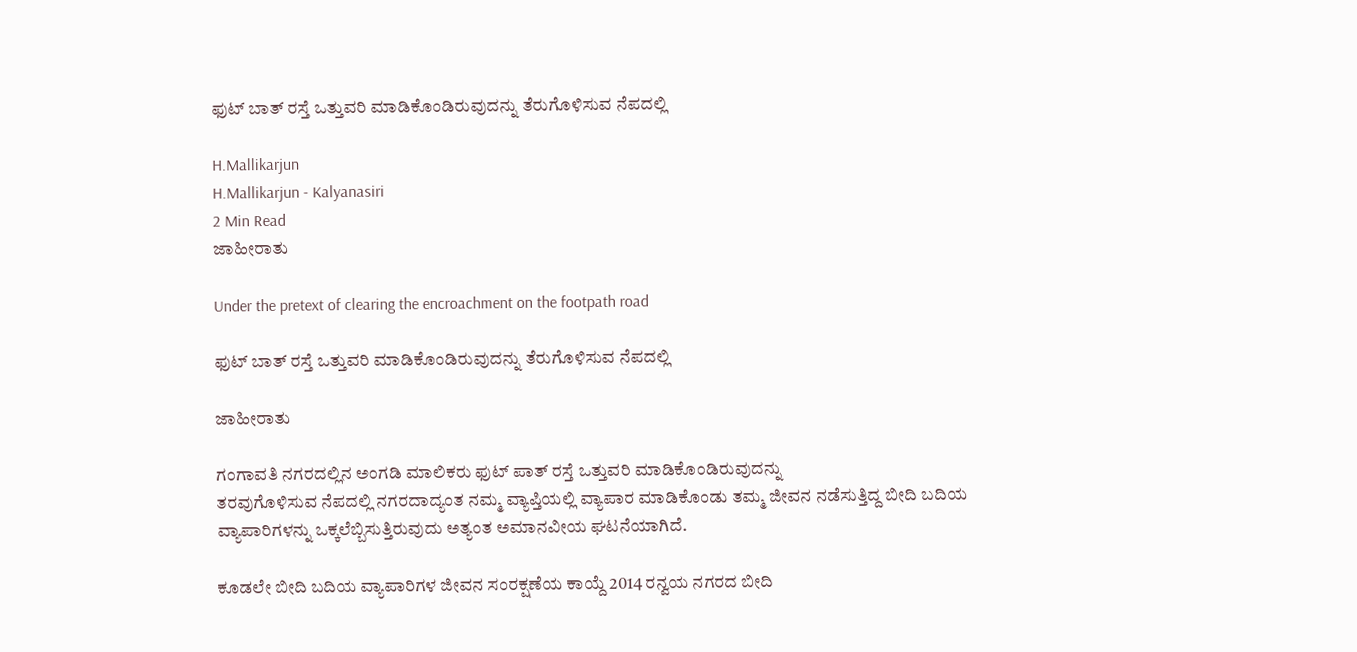ಫುಟ್ ಬಾತ್ ರಸ್ತೆ ಒತ್ತುವರಿ ಮಾಡಿಕೊಂಡಿರುವುದನ್ನು ತೆರುಗೊಳಿಸುವ ನೆಪದಲ್ಲಿ

H.Mallikarjun
H.Mallikarjun - Kalyanasiri
2 Min Read
ಜಾಹೀರಾತು

Under the pretext of clearing the encroachment on the footpath road

ಫುಟ್ ಬಾತ್ ರಸ್ತೆ ಒತ್ತುವರಿ ಮಾಡಿಕೊಂಡಿರುವುದನ್ನು ತೆರುಗೊಳಿಸುವ ನೆಪದಲ್ಲಿ

ಜಾಹೀರಾತು

ಗಂಗಾವತಿ ನಗರದಲ್ಲಿನ ಅಂಗಡಿ ಮಾಲಿಕರು ಫುಟ್ ಪಾತ್ ರಸ್ತೆ ಒತ್ತುವರಿ ಮಾಡಿಕೊಂಡಿರುವುದನ್ನು
ತರವುಗೊಳಿಸುವ ನೆಪದಲ್ಲಿ ನಗರದಾದ್ಯಂತ ನಮ್ಮ ವ್ಯಾಪ್ತಿಯಲ್ಲಿ ವ್ಯಾಪಾರ ಮಾಡಿಕೊಂಡು ತಮ್ಮ ಜೀವನ ನಡೆಸುತ್ತಿದ್ದ ಬೀದಿ ಬದಿಯ ವ್ಯಾಪಾರಿಗಳನ್ನು ಒಕ್ಕಲೆಬ್ಬಿಸುತ್ತಿರುವುದು ಅತ್ಯಂತ ಅಮಾನವೀಯ ಘಟನೆಯಾಗಿದೆ.

ಕೂಡಲೇ ಬೀದಿ ಬದಿಯ ವ್ಯಾಪಾರಿಗಳ ಜೀವನ ಸಂರಕ್ಷಣೆಯ ಕಾಯ್ದೆ 2014 ರನ್ವಯ ನಗರದ ಬೀದಿ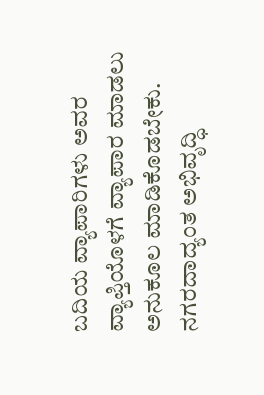ಬದಿಯ ವ್ಯಾಪಾರಿಗಳು ಅವರ ವ್ಯಾಪ್ತಿಯೊಳಗೆ ವ್ಯಾಪಾರ ಮಾಡಲು ಅನುಕೂಲ ಮಾಡಿಕೊಡಬೇಕು. ನಗರದಾದ್ಯಂತ ಅಭಿವೃದ್ಧಿ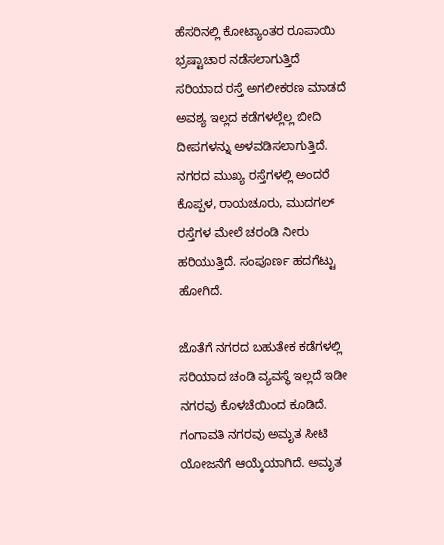ಹೆಸರಿನಲ್ಲಿ ಕೋಟ್ಯಾಂತರ ರೂಪಾಯಿ ಭ್ರಷ್ಟಾಚಾರ ನಡೆಸಲಾಗುತ್ತಿದೆ ಸರಿಯಾದ ರಸ್ತೆ ಅಗಲೀಕರಣ ಮಾಡದೆ ಅವಶ್ಯ ಇಲ್ಲದ ಕಡೆಗಳಲ್ಲೆಲ್ಲ ಬೀದಿ ದೀಪಗಳನ್ನು ಅಳವಡಿಸಲಾಗುತ್ತಿದೆ. ನಗರದ ಮುಖ್ಯ ರಸ್ತೆಗಳಲ್ಲಿ ಅಂದರೆ ಕೊಪ್ಪಳ, ರಾಯಚೂರು, ಮುದಗಲ್ ರಸ್ತೆಗಳ ಮೇಲೆ ಚರಂಡಿ ನೀರು ಹರಿಯುತ್ತಿದೆ. ಸಂಪೂರ್ಣ ಹದಗೆಟ್ಟು ಹೋಗಿದೆ.

ಜೊತೆಗೆ ನಗರದ ಬಹುತೇಕ ಕಡೆಗಳಲ್ಲಿ ಸರಿಯಾದ ಚಂಡಿ ವ್ಯವಸ್ಥೆ ಇಲ್ಲದೆ ಇಡೀ ನಗರವು ಕೊಳಚೆಯಿಂದ ಕೂಡಿದೆ. ಗಂಗಾವತಿ ನಗರವು ಅಮೃತ ಸೀಟಿ ಯೋಜನೆಗೆ ಆಯ್ಕೆಯಾಗಿದೆ. ಅಮೃತ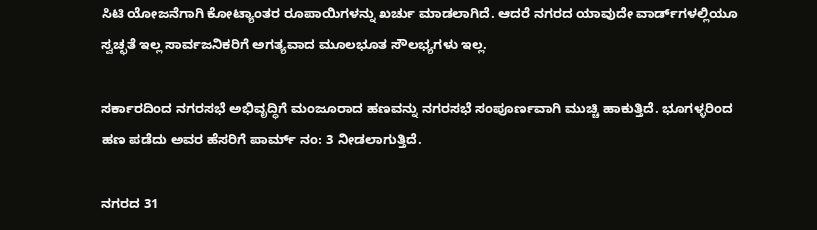ಸಿಟಿ ಯೋಜನೆಗಾಗಿ ಕೋಟ್ಯಾಂತರ ರೂಪಾಯಿಗಳನ್ನು ಖರ್ಚು ಮಾಡಲಾಗಿದೆ. ಆದರೆ ನಗರದ ಯಾವುದೇ ವಾರ್ಡ್‌ಗಳಲ್ಲಿಯೂ ಸ್ವಚ್ಛತೆ ಇಲ್ಲ ಸಾರ್ವಜನಿಕರಿಗೆ ಅಗತ್ಯವಾದ ಮೂಲಭೂತ ಸೌಲಭ್ಯಗಳು ಇಲ್ಲ.

ಸರ್ಕಾರದಿಂದ ನಗರಸಭೆ ಅಭಿವೃದ್ಧಿಗೆ ಮಂಜೂರಾದ ಹಣವನ್ನು ನಗರಸಭೆ ಸಂಪೂರ್ಣವಾಗಿ ಮುಚ್ಚಿ ಹಾಕುತ್ತಿದೆ. ಭೂಗಳ್ಳರಿಂದ ಹಣ ಪಡೆದು ಅವರ ಹೆಸರಿಗೆ ಪಾರ್ಮ್ ನಂ: 3 ನೀಡಲಾಗುತ್ತಿದೆ.

ನಗರದ 31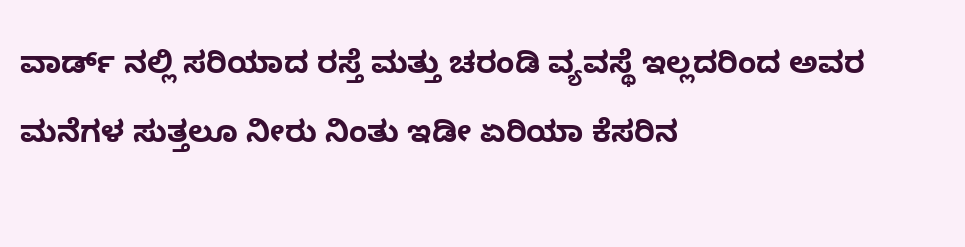ವಾರ್ಡ್ ನಲ್ಲಿ ಸರಿಯಾದ ರಸ್ತೆ ಮತ್ತು ಚರಂಡಿ ವ್ಯವಸ್ಥೆ ಇಲ್ಲದರಿಂದ ಅವರ ಮನೆಗಳ ಸುತ್ತಲೂ ನೀರು ನಿಂತು ಇಡೀ ಏರಿಯಾ ಕೆಸರಿನ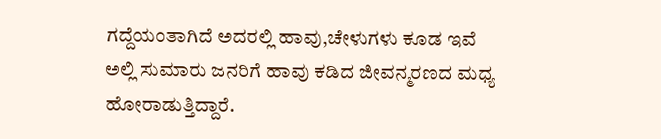ಗದ್ದೆಯಂತಾಗಿದೆ ಅದರಲ್ಲಿ ಹಾವು,ಚೇಳುಗಳು ಕೂಡ ಇವೆ ಅಲ್ಲಿ ಸುಮಾರು ಜನರಿಗೆ ಹಾವು ಕಡಿದ ಜೀವನ್ಮರಣದ ಮಧ್ಯ ಹೋರಾಡುತ್ತಿದ್ದಾರೆ.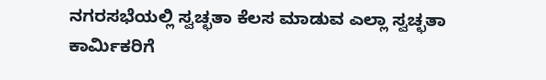ನಗರಸಭೆಯಲ್ಲಿ ಸ್ವಚ್ಛತಾ ಕೆಲಸ ಮಾಡುವ ಎಲ್ಲಾ ಸ್ವಚ್ಛತಾ ಕಾರ್ಮಿಕರಿಗೆ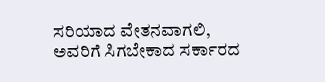ಸರಿಯಾದ ವೇತನವಾಗಲಿ, ಅವರಿಗೆ ಸಿಗಬೇಕಾದ ಸರ್ಕಾರದ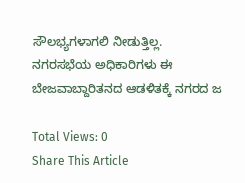ಸೌಲಭ್ಯಗಳಾಗಲಿ ನೀಡುತ್ತಿಲ್ಲ. ನಗರಸಭೆಯ ಅಧಿಕಾರಿಗಳು ಈ ಬೇಜವಾಬ್ದಾರಿತನದ ಆಡಳಿತಕ್ಕೆ ನಗರದ ಜ

Total Views: 0
Share This Article